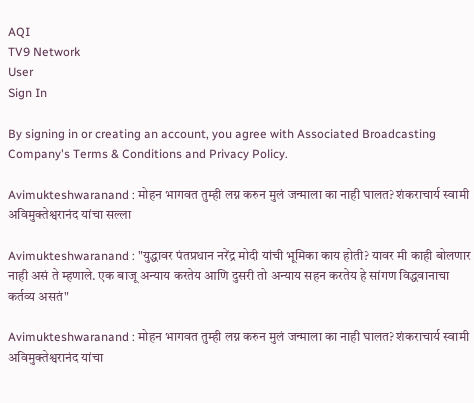AQI
TV9 Network
User
Sign In

By signing in or creating an account, you agree with Associated Broadcasting Company's Terms & Conditions and Privacy Policy.

Avimukteshwaranand : मोहन भागवत तुम्ही लग्न करुन मुलं जन्माला का नाही घालत? शं‍कराचार्य स्वामी अविमुक्तेश्वरानंद यांचा सल्ला

Avimukteshwaranand : "युद्धावर पंतप्रधान नरेंद्र मोदी यांची भूमिका काय होती? यावर मी काही बोलणार नाही असं ते म्हणाले. एक बाजू अन्याय करतेय आणि दुसरी तो अन्याय सहन करतेय हे सांगण विद्धवानाचा कर्तव्य असतं"

Avimukteshwaranand : मोहन भागवत तुम्ही लग्न करुन मुलं जन्माला का नाही घालत? शं‍कराचार्य स्वामी अविमुक्तेश्वरानंद यांचा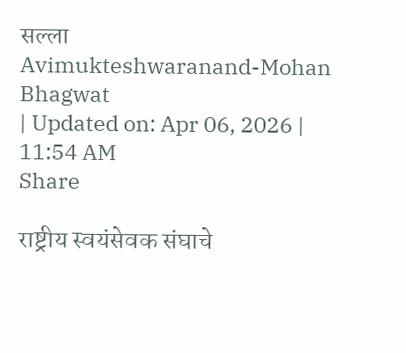सल्ला
Avimukteshwaranand-Mohan Bhagwat
| Updated on: Apr 06, 2026 | 11:54 AM
Share

राष्ट्रीय स्वयंसेवक संघाचे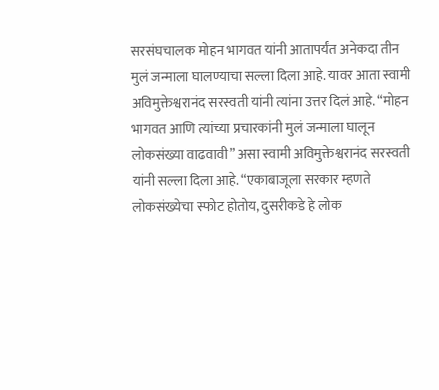सरसंघचालक मोहन भागवत यांनी आतापर्यंत अनेकदा तीन मुलं जन्माला घालण्याचा सल्ला दिला आहे. यावर आता स्वामी अविमुक्तेश्वरानंद सरस्वती यांनी त्यांना उत्तर दिलं आहे. “मोहन भागवत आणि त्यांच्या प्रचारकांनी मुलं जन्माला घालून लोकसंख्या वाढवावी” असा स्वामी अविमुक्तेश्वरानंद सरस्वती यांनी सल्ला दिला आहे. “एकाबाजूला सरकार म्हणते लोकसंख्येचा स्फोट होतोय, दुसरीकडे हे लोक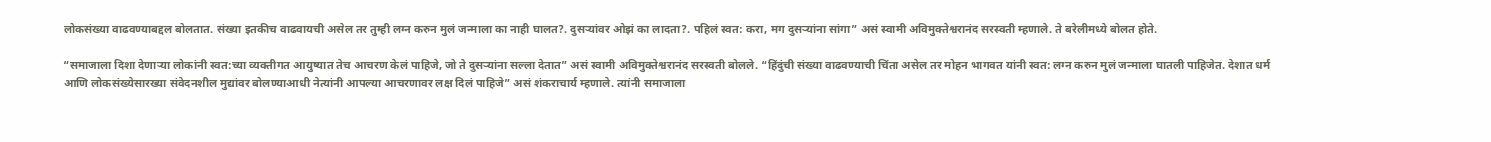लोकसंख्या वाढवण्याबद्दल बोलतात. संख्या इतकीच वाढवायची असेल तर तुम्ही लग्न करुन मुलं जन्माला का नाही घालत?. दुसऱ्यांवर ओझं का लादता?. पहिलं स्वत: करा, मग दुसऱ्यांना सांगा” असं स्वामी अविमुक्तेश्वरानंद सरस्वती म्हणाले. ते बरेलीमध्ये बोलत होते.

“समाजाला दिशा देणाऱ्या लोकांनी स्वत:च्या व्यक्तीगत आयुष्यात तेच आचरण केलं पाहिजे, जो ते दुसऱ्यांना सल्ला देतात” असं स्वामी अविमुक्तेश्वरानंद सरस्वती बोलले. “हिंदुंची संख्या वाढवण्याची चिंता असेल तर मोहन भागवत यांनी स्वत: लग्न करुन मुलं जन्माला घातली पाहिजेत. देशात धर्म आणि लोकसंख्येसारख्या संवेदनशील मुद्यांवर बोलण्याआधी नेत्यांनी आपल्या आचरणावर लक्ष दिलं पाहिजे” असं शंकराचार्य म्हणाले. त्यांनी समाजाला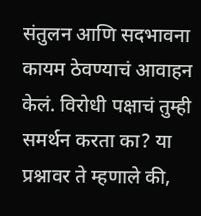संतुलन आणि सदभावना कायम ठेवण्याचं आवाहन केलं. विरोधी पक्षाचं तुम्ही समर्थन करता का? या प्रश्नावर ते म्हणाले की,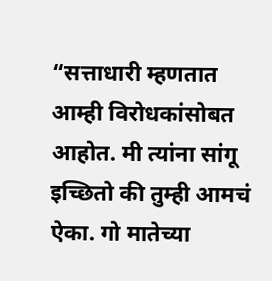“सत्ताधारी म्हणतात आम्ही विरोधकांसोबत आहोत. मी त्यांना सांगू इच्छितो की तुम्ही आमचं ऐका. गो मातेच्या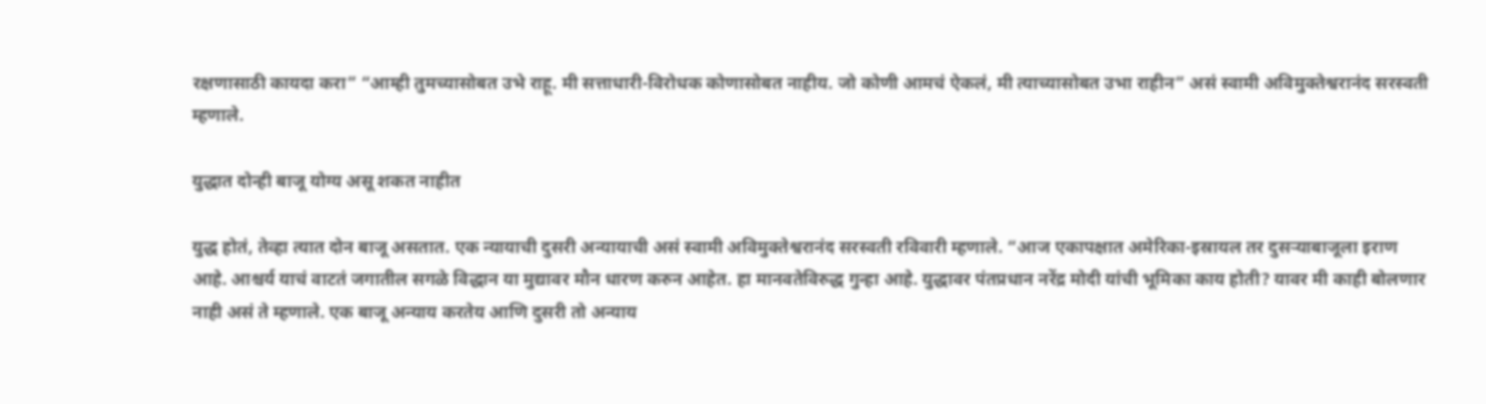रक्षणासाठी कायदा करा” “आम्ही तुमच्यासोबत उभे राहू. मी सत्ताधारी-विरोधक कोणासोबत नाहीय. जो कोणी आमचं ऐकलं, मी त्याच्यासोबत उभा राहीन” असं स्वामी अविमुक्तेश्वरानंद सरस्वती म्हणाले.

युद्धात दोन्ही बाजू योग्य असू शकत नाहीत

युद्ध होतं, तेव्हा त्यात दोन बाजू असतात. एक न्यायाची दुसरी अन्यायाची असं स्वामी अविमुक्तेश्वरानंद सरस्वती रविवारी म्हणाले. “आज एकापक्षात अमेरिका-इस्रायल तर दुसऱ्याबाजूला इराण आहे. आश्चर्य याचं वाटतं जगातील सगळे विद्धान या मुद्यावर मौन धारण करुन आहेत. हा मानवतेविरुद्ध गुन्हा आहे. युद्धावर पंतप्रधान नरेंद्र मोदी यांची भूमिका काय होती? यावर मी काही बोलणार नाही असं ते म्हणाले. एक बाजू अन्याय करतेय आणि दुसरी तो अन्याय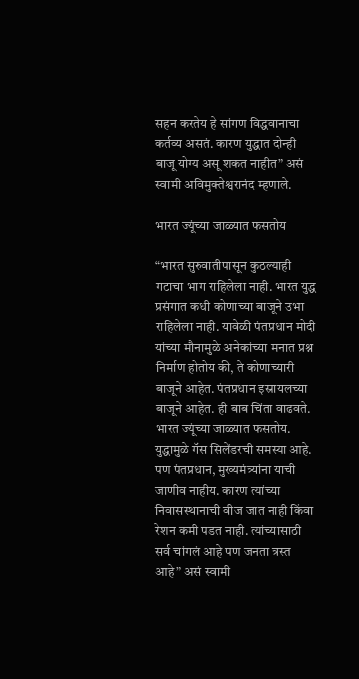सहन करतेय हे सांगण विद्धवानाचा कर्तव्य असतं. कारण युद्धात दोन्ही बाजू योग्य असू शकत नाहीत” असं स्वामी अविमुक्तेश्वरानंद म्हणाले.

भारत ज्यूंच्या जाळ्यात फसतोय

“भारत सुरुवातीपासून कुठल्याही गटाचा भाग राहिलेला नाही. भारत युद्ध प्रसंगात कधी कोणाच्या बाजूने उभा राहिलेला नाही. यावेळी पंतप्रधान मोदी यांच्या मौनामुळे अनेकांच्या मनात प्रश्न निर्माण होतोय की, ते कोणाच्यारी बाजूने आहेत. पंतप्रधान इस्रायलच्या बाजूने आहेत. ही बाब चिंता वाढवते. भारत ज्यूंच्या जाळ्यात फसतोय. युद्धामुळे गॅस सिलेंडरची समस्या आहे. पण पंतप्रधान, मुख्यमंत्र्यांना याची जाणीव नाहीय. कारण त्यांच्या निवासस्थानाची वीज जात नाही किंवा रेशन कमी पडत नाही. त्यांच्यासाठी सर्व चांगलं आहे पण जनता त्रस्त आहे” असं स्वामी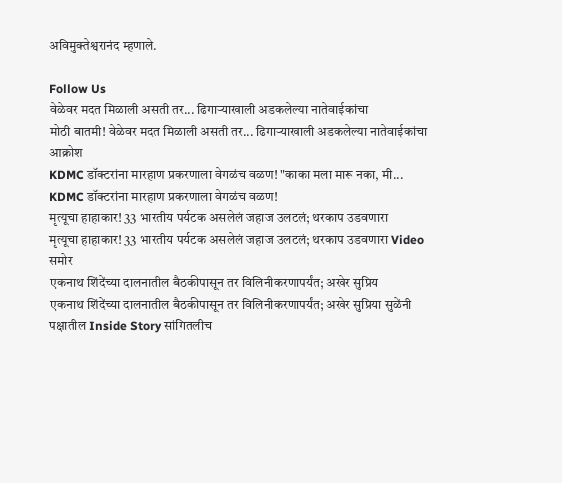अविमुक्तेश्वरानंद म्हणाले.

Follow Us
वेळेवर मदत मिळाली असती तर... ढिगाऱ्याखाली अडकलेल्या नातेवाईकांचा
मोठी बातमी! वेळेवर मदत मिळाली असती तर... ढिगाऱ्याखाली अडकलेल्या नातेवाईकांचा आक्रोश
KDMC डॉक्टरांना मारहाण प्रकरणाला वेगळंच वळण! "काका मला मारू नका, मी...
KDMC डॉक्टरांना मारहाण प्रकरणाला वेगळंच वळण!
मृत्यूचा हाहाकार! 33 भारतीय पर्यटक असलेलं जहाज उलटलं; थरकाप उडवणारा
मृत्यूचा हाहाकार! 33 भारतीय पर्यटक असलेलं जहाज उलटलं; थरकाप उडवणारा Video समोर
एकनाथ शिंदेंच्या दालनातील बैठकीपासून तर विलिनीकरणापर्यंत; अखेर सुप्रिय
एकनाथ शिंदेंच्या दालनातील बैठकीपासून तर विलिनीकरणापर्यंत; अखेर सुप्रिया सुळेंनी पक्षातील Inside Story सांगितलीच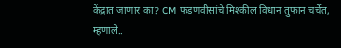केंद्रात जाणार का? CM फडणवीसांचे मिश्कील विधान तुफान चर्चेत, म्हणाले..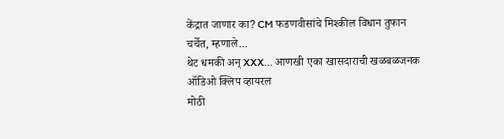केंद्रात जाणार का? CM फडणवीसांचे मिश्कील विधान तुफान चर्चेत, म्हणाले...
थेट धमकी अन् XXX... आणखी एका खासदाराची खळबळजनक ऑडिओ क्लिप व्हायरल
मोठी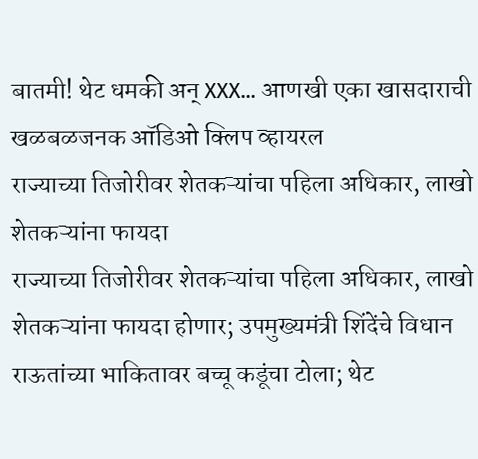बातमी! थेट धमकी अन् XXX... आणखी एका खासदाराची खळबळजनक ऑडिओ क्लिप व्हायरल
राज्याच्या तिजोरीवर शेतकऱ्यांचा पहिला अधिकार, लाखो शेतकऱ्यांना फायदा
राज्याच्या तिजोरीवर शेतकऱ्यांचा पहिला अधिकार, लाखो शेतकऱ्यांना फायदा होणार; उपमुख्यमंत्री शिंदेंचे विधान
राऊतांच्या भाकितावर बच्चू कडूंचा टोला; थेट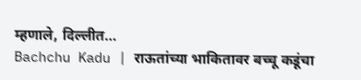म्हणाले, दिल्लीत...
Bachchu Kadu | राऊतांच्या भाकितावर बच्चू कडूंचा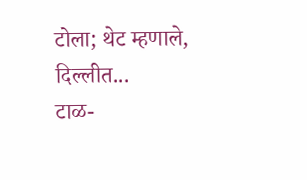टोला; थेट म्हणाले, दिल्लीत...
टाळ-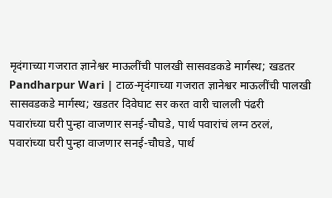मृदंगाच्या गजरात ज्ञानेश्वर माऊलींची पालखी सासवडकडे मार्गस्थ; खडतर
Pandharpur Wari | टाळ-मृदंगाच्या गजरात ज्ञानेश्वर माऊलींची पालखी सासवडकडे मार्गस्थ; खडतर दिवेघाट सर करत वारी चालली पंढरी
पवारांच्या घरी पुन्हा वाजणार सनई-चौघडे, पार्थ पवारांचं लग्न ठरलं,
पवारांच्या घरी पुन्हा वाजणार सनई-चौघडे, पार्थ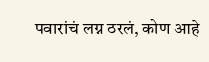पवारांचं लग्न ठरलं, कोण आहे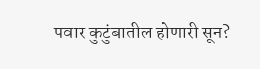पवार कुटुंबातील होणारी सून?